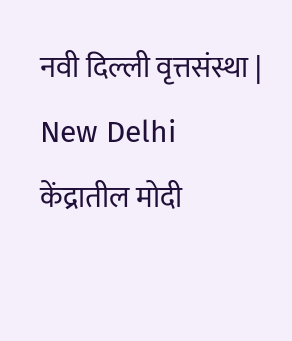नवी दिल्ली वृत्तसंस्था | New Delhi
केंद्रातील मोदी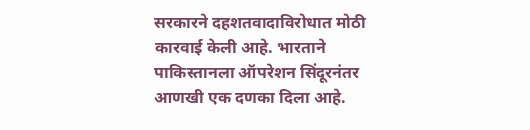सरकारने दहशतवादाविरोधात मोठी कारवाई केली आहे. भारताने पाकिस्तानला ऑपरेशन सिंदूरनंतर आणखी एक दणका दिला आहे.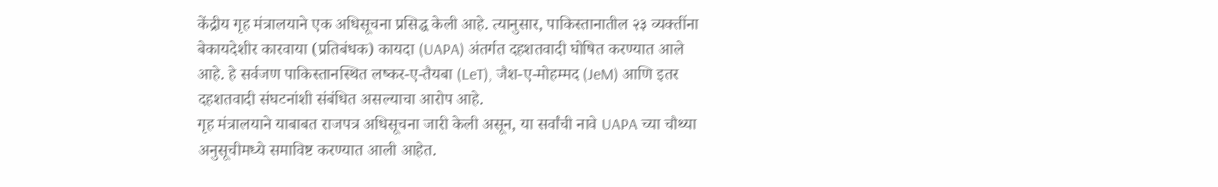केंद्रीय गृह मंत्रालयाने एक अधिसूचना प्रसिद्ध केली आहे. त्यानुसार, पाकिस्तानातील २३ व्यक्तींना बेकायदेशीर कारवाया (प्रतिबंधक) कायदा (UAPA) अंतर्गत दहशतवादी घोषित करण्यात आले आहे. हे सर्वजण पाकिस्तानस्थित लष्कर-ए-तैयबा (LeT), जैश-ए-मोहम्मद (JeM) आणि इतर दहशतवादी संघटनांशी संबंधित असल्याचा आरोप आहे.
गृह मंत्रालयाने याबाबत राजपत्र अधिसूचना जारी केली असून, या सर्वांची नावे UAPA च्या चौथ्या अनुसूचीमध्ये समाविष्ट करण्यात आली आहेत.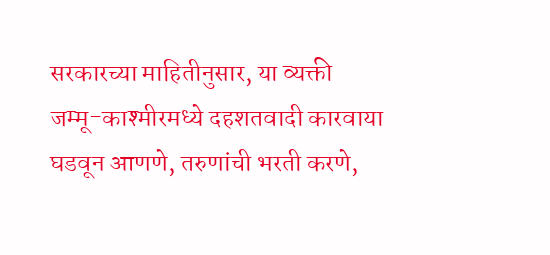सरकारच्या माहितीनुसार, या व्यक्ती जम्मू-काश्मीरमध्ये दहशतवादी कारवाया घडवून आणणे, तरुणांची भरती करणे,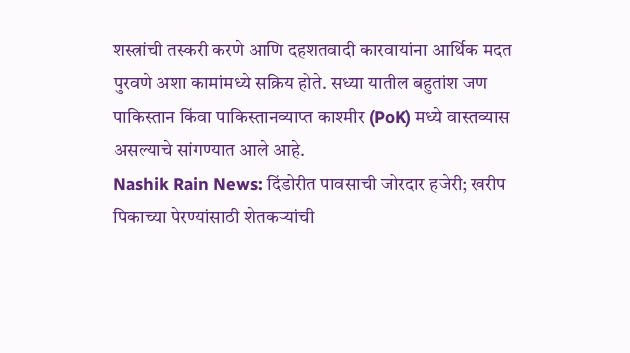शस्त्रांची तस्करी करणे आणि दहशतवादी कारवायांना आर्थिक मदत पुरवणे अशा कामांमध्ये सक्रिय होते. सध्या यातील बहुतांश जण पाकिस्तान किंवा पाकिस्तानव्याप्त काश्मीर (PoK) मध्ये वास्तव्यास असल्याचे सांगण्यात आले आहे.
Nashik Rain News: दिंडोरीत पावसाची जोरदार हजेरी; खरीप पिकाच्या पेरण्यांसाठी शेतकऱ्यांची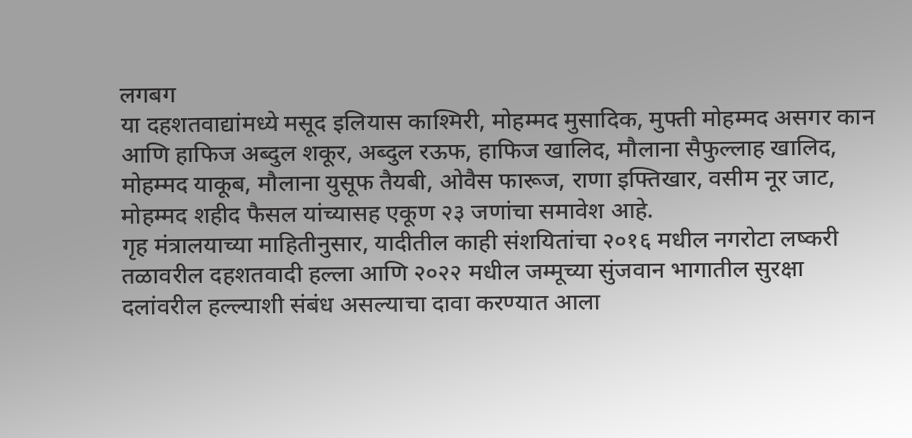लगबग
या दहशतवाद्यांमध्ये मसूद इलियास काश्मिरी, मोहम्मद मुसादिक, मुफ्ती मोहम्मद असगर कान आणि हाफिज अब्दुल शकूर, अब्दुल रऊफ, हाफिज खालिद, मौलाना सैफुल्लाह खालिद, मोहम्मद याकूब, मौलाना युसूफ तैयबी, ओवैस फारूज, राणा इफ्तिखार, वसीम नूर जाट, मोहम्मद शहीद फैसल यांच्यासह एकूण २३ जणांचा समावेश आहे.
गृह मंत्रालयाच्या माहितीनुसार, यादीतील काही संशयितांचा २०१६ मधील नगरोटा लष्करी तळावरील दहशतवादी हल्ला आणि २०२२ मधील जम्मूच्या सुंजवान भागातील सुरक्षा दलांवरील हल्ल्याशी संबंध असल्याचा दावा करण्यात आला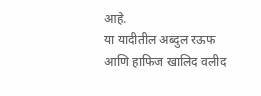आहे.
या यादीतील अब्दुल रऊफ आणि हाफिज खालिद वलीद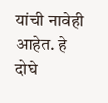यांची नावेही आहेत. हे दोघे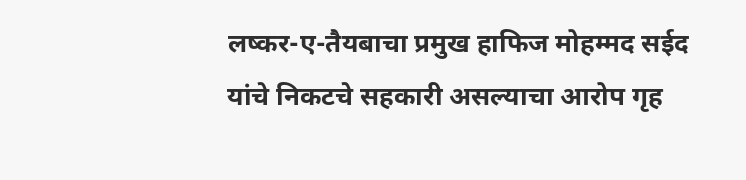लष्कर-ए-तैयबाचा प्रमुख हाफिज मोहम्मद सईद यांचे निकटचे सहकारी असल्याचा आरोप गृह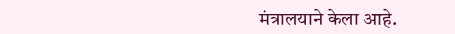मंत्रालयाने केला आहे.